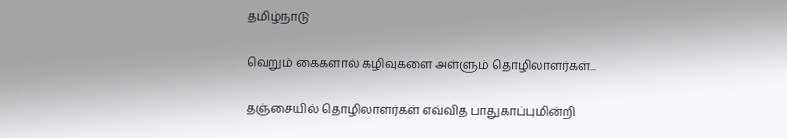தமிழ்நாடு

வெறும் கைகளால் கழிவுகளை அள்ளும் தொழிலாளர்கள்...

தஞ்சையில் தொழிலாளர்கள் எவ்வித பாதுகாப்புமின்றி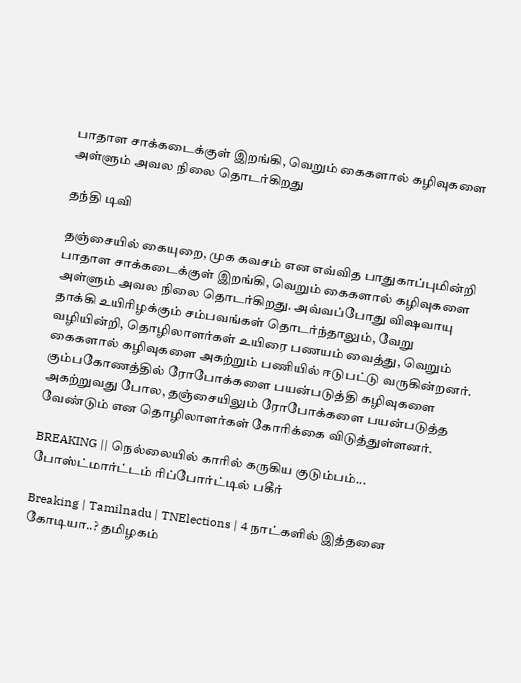பாதாள சாக்கடைக்குள் இறங்கி, வெறும் கைகளால் கழிவுகளை அள்ளும் அவல நிலை தொடர்கிறது

தந்தி டிவி

தஞ்சையில் கையுறை, முக கவசம் என எவ்வித பாதுகாப்புமின்றி பாதாள சாக்கடைக்குள் இறங்கி, வெறும் கைகளால் கழிவுகளை அள்ளும் அவல நிலை தொடர்கிறது. அவ்வப்போது விஷவாயு தாக்கி உயிரிழக்கும் சம்பவங்கள் தொடர்ந்தாலும், வேறு வழியின்றி, தொழிலாளர்கள் உயிரை பணயம் வைத்து, வெறும் கைகளால் கழிவுகளை அகற்றும் பணியில் ஈடுபட்டு வருகின்றனர். கும்பகோணத்தில் ரோபோக்களை பயன்படுத்தி கழிவுகளை அகற்றுவது போல, தஞ்சையிலும் ரோபோக்களை பயன்படுத்த வேண்டும் என தொழிலாளர்கள் கோரிக்கை விடுத்துள்ளனர்.

BREAKING || நெல்லையில் காரில் கருகிய குடும்பம்... போஸ்ட்மார்ட்டம் ரிப்போர்ட்டில் பகீர்

Breaking | Tamilnadu | TNElections | 4 நாட்களில் இத்தனை கோடியா..? தமிழகம்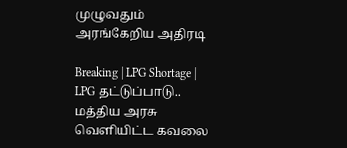முழுவதும் அரங்கேறிய அதிரடி

Breaking | LPG Shortage | LPG தட்டுப்பாடு.. மத்திய அரசு வெளியிட்ட கவலை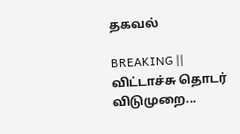தகவல்

BREAKING || விட்டாச்சு தொடர் விடுமுறை...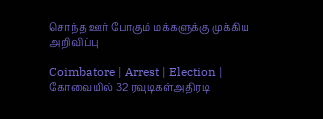சொந்த ஊர் போகும் மக்களுக்கு முக்கிய அறிவிப்பு

Coimbatore | Arrest | Election | கோவையில் 32 ரவுடிகள்அதிரடி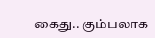கைது.. கும்பலாக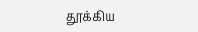தூக்கிய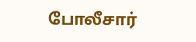போலீசார்